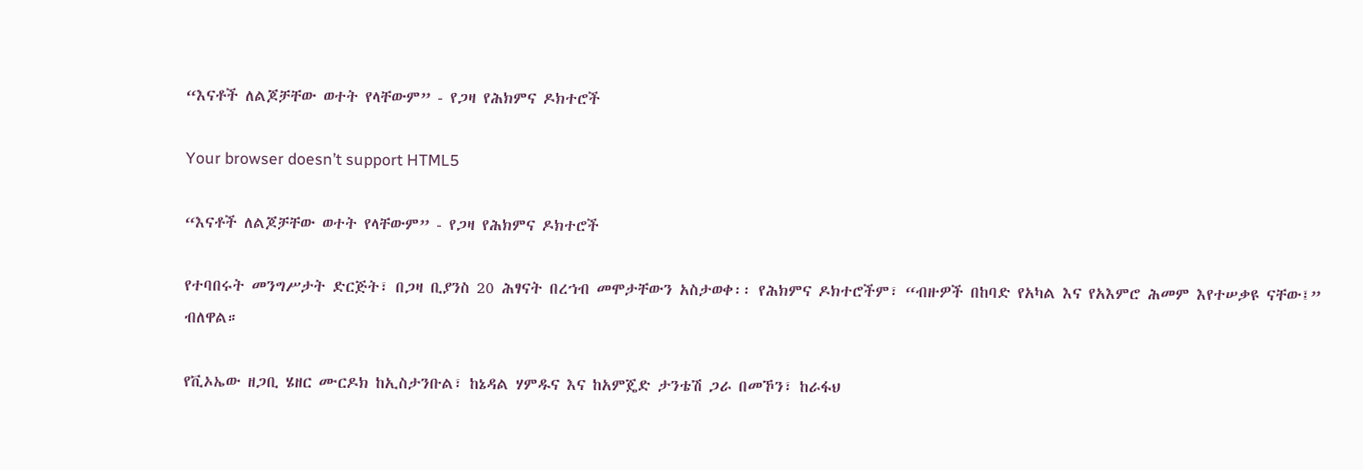“እናቶች ለልጆቻቸው ወተት የላቸውም” - የጋዛ የሕክምና ዶክተሮች

Your browser doesn’t support HTML5

“እናቶች ለልጆቻቸው ወተት የላቸውም” - የጋዛ የሕክምና ዶክተሮች

የተባበሩት መንግሥታት ድርጅት፣ በጋዛ ቢያንስ 20 ሕፃናት በረኀብ መሞታቸውን አስታወቀ፡፡ የሕክምና ዶክተሮችም፣ “ብዙዎች በከባድ የአካል እና የአእምሮ ሕመም እየተሠቃዩ ናቸው፤” ብለዋል።

የቪኦኤው ዘጋቢ ሄዘር ሙርዶክ ከኢስታንቡል፣ ከኔዳል ሃምዱና እና ከአምጄድ ታንቴሽ ጋራ በመኾን፣ ከራፋህ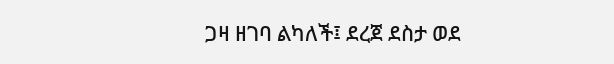ጋዛ ዘገባ ልካለች፤ ደረጀ ደስታ ወደ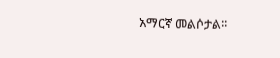አማርኛ መልሶታል፡፡